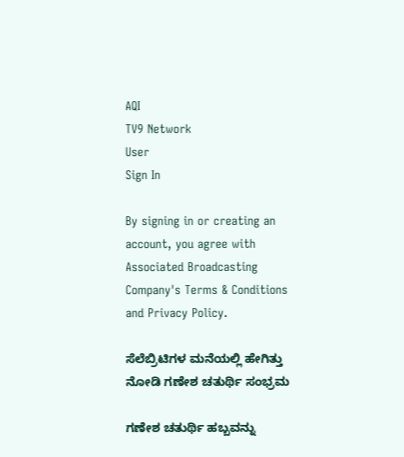AQI
TV9 Network
User
Sign In

By signing in or creating an account, you agree with Associated Broadcasting Company's Terms & Conditions and Privacy Policy.

ಸೆಲೆಬ್ರಿಟಿಗಳ ಮನೆಯಲ್ಲಿ ಹೇಗಿತ್ತು ನೋಡಿ ಗಣೇಶ ಚತುರ್ಥಿ ಸಂಭ್ರಮ

ಗಣೇಶ ಚತುರ್ಥಿ ಹಬ್ಬವನ್ನು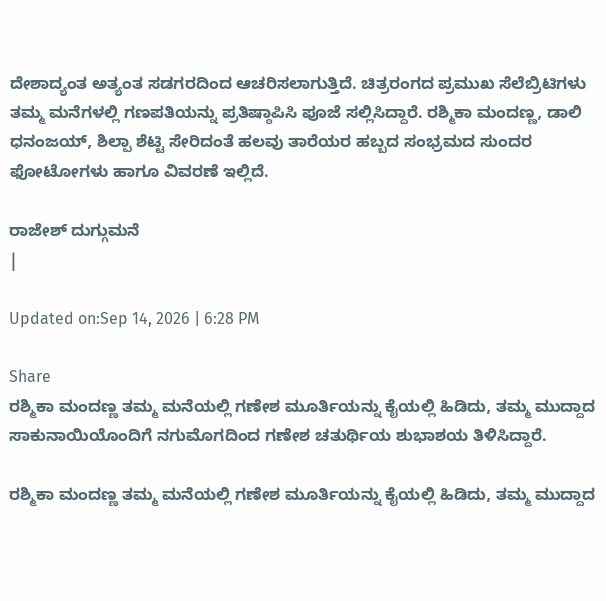ದೇಶಾದ್ಯಂತ ಅತ್ಯಂತ ಸಡಗರದಿಂದ ಆಚರಿಸಲಾಗುತ್ತಿದೆ. ಚಿತ್ರರಂಗದ ಪ್ರಮುಖ ಸೆಲೆಬ್ರಿಟಿಗಳು ತಮ್ಮ ಮನೆಗಳಲ್ಲಿ ಗಣಪತಿಯನ್ನು ಪ್ರತಿಷ್ಠಾಪಿಸಿ ಪೂಜೆ ಸಲ್ಲಿಸಿದ್ದಾರೆ. ರಶ್ಮಿಕಾ ಮಂದಣ್ಣ, ಡಾಲಿ ಧನಂಜಯ್, ಶಿಲ್ಪಾ ಶೆಟ್ಟಿ ಸೇರಿದಂತೆ ಹಲವು ತಾರೆಯರ ಹಬ್ಬದ ಸಂಭ್ರಮದ ಸುಂದರ ಫೋಟೋಗಳು ಹಾಗೂ ವಿವರಣೆ ಇಲ್ಲಿದೆ.

ರಾಜೇಶ್ ದುಗ್ಗುಮನೆ
|

Updated on:Sep 14, 2026 | 6:28 PM

Share
ರಶ್ಮಿಕಾ ಮಂದಣ್ಣ ತಮ್ಮ ಮನೆಯಲ್ಲಿ ಗಣೇಶ ಮೂರ್ತಿಯನ್ನು ಕೈಯಲ್ಲಿ ಹಿಡಿದು, ತಮ್ಮ ಮುದ್ದಾದ ಸಾಕುನಾಯಿಯೊಂದಿಗೆ ನಗುಮೊಗದಿಂದ ಗಣೇಶ ಚತುರ್ಥಿಯ ಶುಭಾಶಯ ತಿಳಿಸಿದ್ದಾರೆ.

ರಶ್ಮಿಕಾ ಮಂದಣ್ಣ ತಮ್ಮ ಮನೆಯಲ್ಲಿ ಗಣೇಶ ಮೂರ್ತಿಯನ್ನು ಕೈಯಲ್ಲಿ ಹಿಡಿದು, ತಮ್ಮ ಮುದ್ದಾದ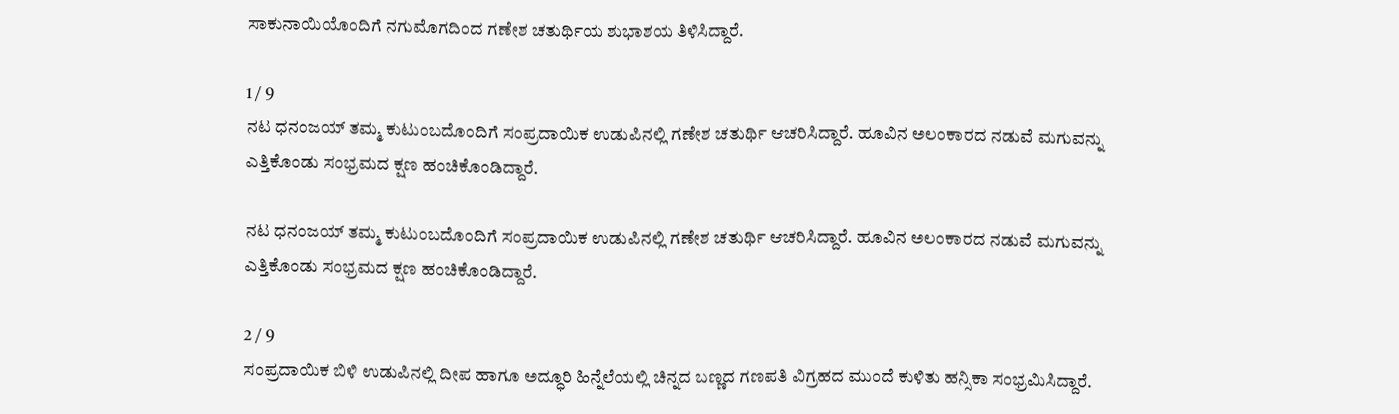ಸಾಕುನಾಯಿಯೊಂದಿಗೆ ನಗುಮೊಗದಿಂದ ಗಣೇಶ ಚತುರ್ಥಿಯ ಶುಭಾಶಯ ತಿಳಿಸಿದ್ದಾರೆ.

1 / 9
ನಟ ಧನಂಜಯ್ ತಮ್ಮ ಕುಟುಂಬದೊಂದಿಗೆ ಸಂಪ್ರದಾಯಿಕ ಉಡುಪಿನಲ್ಲಿ ಗಣೇಶ ಚತುರ್ಥಿ ಆಚರಿಸಿದ್ದಾರೆ. ಹೂವಿನ ಅಲಂಕಾರದ ನಡುವೆ ಮಗುವನ್ನು ಎತ್ತಿಕೊಂಡು ಸಂಭ್ರಮದ ಕ್ಷಣ ಹಂಚಿಕೊಂಡಿದ್ದಾರೆ.

ನಟ ಧನಂಜಯ್ ತಮ್ಮ ಕುಟುಂಬದೊಂದಿಗೆ ಸಂಪ್ರದಾಯಿಕ ಉಡುಪಿನಲ್ಲಿ ಗಣೇಶ ಚತುರ್ಥಿ ಆಚರಿಸಿದ್ದಾರೆ. ಹೂವಿನ ಅಲಂಕಾರದ ನಡುವೆ ಮಗುವನ್ನು ಎತ್ತಿಕೊಂಡು ಸಂಭ್ರಮದ ಕ್ಷಣ ಹಂಚಿಕೊಂಡಿದ್ದಾರೆ.

2 / 9
ಸಂಪ್ರದಾಯಿಕ ಬಿಳಿ ಉಡುಪಿನಲ್ಲಿ ದೀಪ ಹಾಗೂ ಅದ್ಧೂರಿ ಹಿನ್ನೆಲೆಯಲ್ಲಿ ಚಿನ್ನದ ಬಣ್ಣದ ಗಣಪತಿ ವಿಗ್ರಹದ ಮುಂದೆ ಕುಳಿತು ಹನ್ಸಿಕಾ ಸಂಭ್ರಮಿಸಿದ್ದಾರೆ.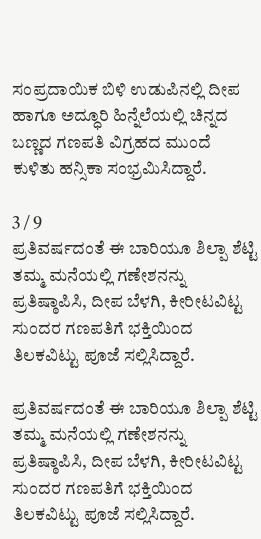ಸಂಪ್ರದಾಯಿಕ ಬಿಳಿ ಉಡುಪಿನಲ್ಲಿ ದೀಪ ಹಾಗೂ ಅದ್ಧೂರಿ ಹಿನ್ನೆಲೆಯಲ್ಲಿ ಚಿನ್ನದ ಬಣ್ಣದ ಗಣಪತಿ ವಿಗ್ರಹದ ಮುಂದೆ ಕುಳಿತು ಹನ್ಸಿಕಾ ಸಂಭ್ರಮಿಸಿದ್ದಾರೆ.

3 / 9
ಪ್ರತಿವರ್ಷದಂತೆ ಈ ಬಾರಿಯೂ ಶಿಲ್ಪಾ ಶೆಟ್ಟಿ ತಮ್ಮ ಮನೆಯಲ್ಲಿ ಗಣೇಶನನ್ನು ಪ್ರತಿಷ್ಠಾಪಿಸಿ, ದೀಪ ಬೆಳಗಿ, ಕೀರೀಟವಿಟ್ಟ ಸುಂದರ ಗಣಪತಿಗೆ ಭಕ್ತಿಯಿಂದ ತಿಲಕವಿಟ್ಟು ಪೂಜೆ ಸಲ್ಲಿಸಿದ್ದಾರೆ.

ಪ್ರತಿವರ್ಷದಂತೆ ಈ ಬಾರಿಯೂ ಶಿಲ್ಪಾ ಶೆಟ್ಟಿ ತಮ್ಮ ಮನೆಯಲ್ಲಿ ಗಣೇಶನನ್ನು ಪ್ರತಿಷ್ಠಾಪಿಸಿ, ದೀಪ ಬೆಳಗಿ, ಕೀರೀಟವಿಟ್ಟ ಸುಂದರ ಗಣಪತಿಗೆ ಭಕ್ತಿಯಿಂದ ತಿಲಕವಿಟ್ಟು ಪೂಜೆ ಸಲ್ಲಿಸಿದ್ದಾರೆ.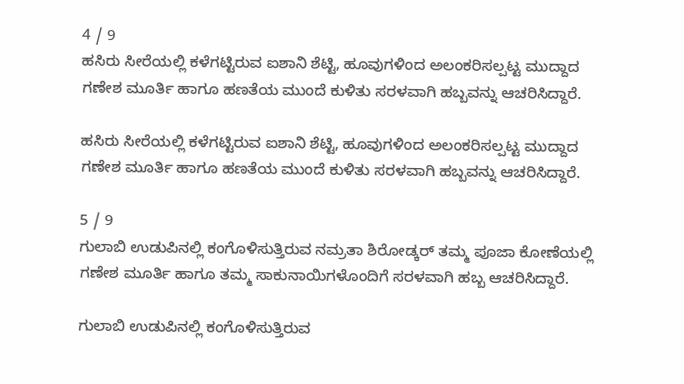4 / 9
ಹಸಿರು ಸೀರೆಯಲ್ಲಿ ಕಳೆಗಟ್ಟಿರುವ ಐಶಾನಿ ಶೆಟ್ಟಿ, ಹೂವುಗಳಿಂದ ಅಲಂಕರಿಸಲ್ಪಟ್ಟ ಮುದ್ದಾದ ಗಣೇಶ ಮೂರ್ತಿ ಹಾಗೂ ಹಣತೆಯ ಮುಂದೆ ಕುಳಿತು ಸರಳವಾಗಿ ಹಬ್ಬವನ್ನು ಆಚರಿಸಿದ್ದಾರೆ.

ಹಸಿರು ಸೀರೆಯಲ್ಲಿ ಕಳೆಗಟ್ಟಿರುವ ಐಶಾನಿ ಶೆಟ್ಟಿ, ಹೂವುಗಳಿಂದ ಅಲಂಕರಿಸಲ್ಪಟ್ಟ ಮುದ್ದಾದ ಗಣೇಶ ಮೂರ್ತಿ ಹಾಗೂ ಹಣತೆಯ ಮುಂದೆ ಕುಳಿತು ಸರಳವಾಗಿ ಹಬ್ಬವನ್ನು ಆಚರಿಸಿದ್ದಾರೆ.

5 / 9
ಗುಲಾಬಿ ಉಡುಪಿನಲ್ಲಿ ಕಂಗೊಳಿಸುತ್ತಿರುವ ನಮ್ರತಾ ಶಿರೋಡ್ಕರ್ ತಮ್ಮ ಪೂಜಾ ಕೋಣೆಯಲ್ಲಿ ಗಣೇಶ ಮೂರ್ತಿ ಹಾಗೂ ತಮ್ಮ ಸಾಕುನಾಯಿಗಳೊಂದಿಗೆ ಸರಳವಾಗಿ ಹಬ್ಬ ಆಚರಿಸಿದ್ದಾರೆ.

ಗುಲಾಬಿ ಉಡುಪಿನಲ್ಲಿ ಕಂಗೊಳಿಸುತ್ತಿರುವ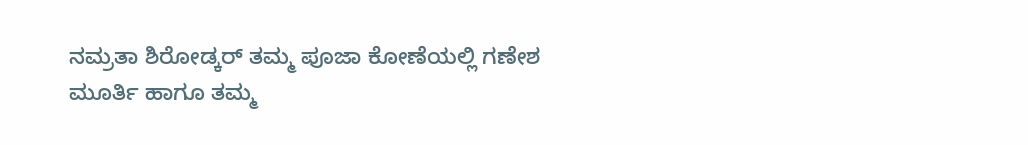ನಮ್ರತಾ ಶಿರೋಡ್ಕರ್ ತಮ್ಮ ಪೂಜಾ ಕೋಣೆಯಲ್ಲಿ ಗಣೇಶ ಮೂರ್ತಿ ಹಾಗೂ ತಮ್ಮ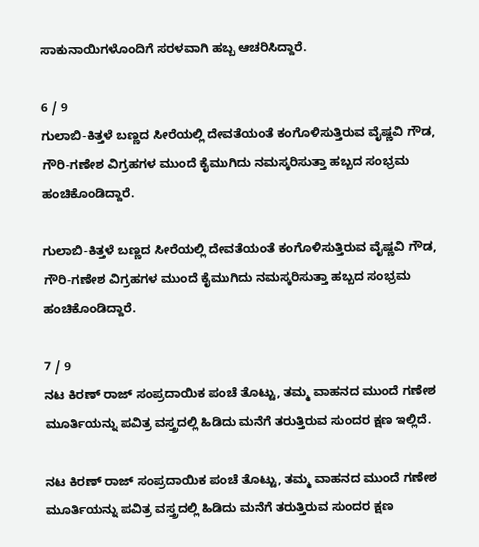ಸಾಕುನಾಯಿಗಳೊಂದಿಗೆ ಸರಳವಾಗಿ ಹಬ್ಬ ಆಚರಿಸಿದ್ದಾರೆ.

6 / 9
ಗುಲಾಬಿ-ಕಿತ್ತಳೆ ಬಣ್ಣದ ಸೀರೆಯಲ್ಲಿ ದೇವತೆಯಂತೆ ಕಂಗೊಳಿಸುತ್ತಿರುವ ವೈಷ್ಣವಿ ಗೌಡ, ಗೌರಿ-ಗಣೇಶ ವಿಗ್ರಹಗಳ ಮುಂದೆ ಕೈಮುಗಿದು ನಮಸ್ಕರಿಸುತ್ತಾ ಹಬ್ಬದ ಸಂಭ್ರಮ ಹಂಚಿಕೊಂಡಿದ್ದಾರೆ.

ಗುಲಾಬಿ-ಕಿತ್ತಳೆ ಬಣ್ಣದ ಸೀರೆಯಲ್ಲಿ ದೇವತೆಯಂತೆ ಕಂಗೊಳಿಸುತ್ತಿರುವ ವೈಷ್ಣವಿ ಗೌಡ, ಗೌರಿ-ಗಣೇಶ ವಿಗ್ರಹಗಳ ಮುಂದೆ ಕೈಮುಗಿದು ನಮಸ್ಕರಿಸುತ್ತಾ ಹಬ್ಬದ ಸಂಭ್ರಮ ಹಂಚಿಕೊಂಡಿದ್ದಾರೆ.

7 / 9
ನಟ ಕಿರಣ್ ರಾಜ್ ಸಂಪ್ರದಾಯಿಕ ಪಂಚೆ ತೊಟ್ಟು, ತಮ್ಮ ವಾಹನದ ಮುಂದೆ ಗಣೇಶ ಮೂರ್ತಿಯನ್ನು ಪವಿತ್ರ ವಸ್ತ್ರದಲ್ಲಿ ಹಿಡಿದು ಮನೆಗೆ ತರುತ್ತಿರುವ ಸುಂದರ ಕ್ಷಣ ಇಲ್ಲಿದೆ.

ನಟ ಕಿರಣ್ ರಾಜ್ ಸಂಪ್ರದಾಯಿಕ ಪಂಚೆ ತೊಟ್ಟು, ತಮ್ಮ ವಾಹನದ ಮುಂದೆ ಗಣೇಶ ಮೂರ್ತಿಯನ್ನು ಪವಿತ್ರ ವಸ್ತ್ರದಲ್ಲಿ ಹಿಡಿದು ಮನೆಗೆ ತರುತ್ತಿರುವ ಸುಂದರ ಕ್ಷಣ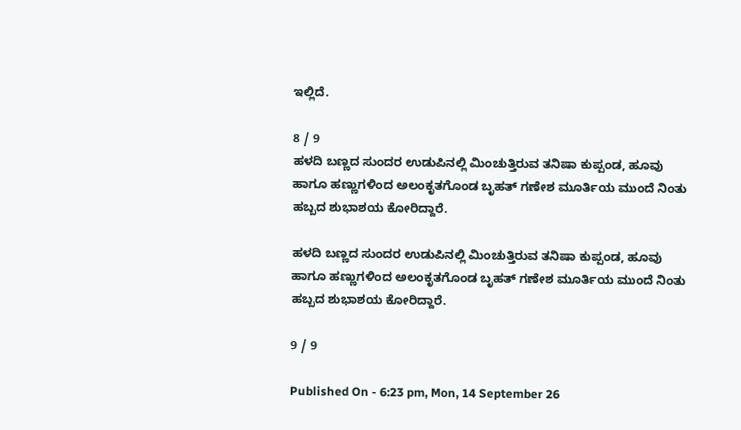ಇಲ್ಲಿದೆ.

8 / 9
ಹಳದಿ ಬಣ್ಣದ ಸುಂದರ ಉಡುಪಿನಲ್ಲಿ ಮಿಂಚುತ್ತಿರುವ ತನಿಷಾ ಕುಪ್ಪಂಡ, ಹೂವು ಹಾಗೂ ಹಣ್ಣುಗಳಿಂದ ಅಲಂಕೃತಗೊಂಡ ಬೃಹತ್ ಗಣೇಶ ಮೂರ್ತಿಯ ಮುಂದೆ ನಿಂತು ಹಬ್ಬದ ಶುಭಾಶಯ ಕೋರಿದ್ದಾರೆ.

ಹಳದಿ ಬಣ್ಣದ ಸುಂದರ ಉಡುಪಿನಲ್ಲಿ ಮಿಂಚುತ್ತಿರುವ ತನಿಷಾ ಕುಪ್ಪಂಡ, ಹೂವು ಹಾಗೂ ಹಣ್ಣುಗಳಿಂದ ಅಲಂಕೃತಗೊಂಡ ಬೃಹತ್ ಗಣೇಶ ಮೂರ್ತಿಯ ಮುಂದೆ ನಿಂತು ಹಬ್ಬದ ಶುಭಾಶಯ ಕೋರಿದ್ದಾರೆ.

9 / 9

Published On - 6:23 pm, Mon, 14 September 26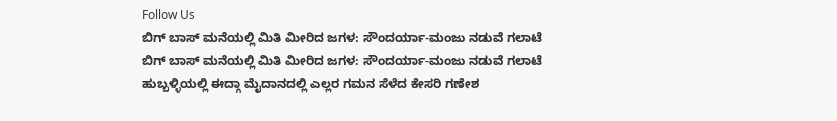Follow Us
ಬಿಗ್ ಬಾಸ್ ಮನೆಯಲ್ಲಿ ಮಿತಿ ಮೀರಿದ ಜಗಳ: ಸೌಂದರ್ಯಾ-ಮಂಜು ನಡುವೆ ಗಲಾಟೆ
ಬಿಗ್ ಬಾಸ್ ಮನೆಯಲ್ಲಿ ಮಿತಿ ಮೀರಿದ ಜಗಳ: ಸೌಂದರ್ಯಾ-ಮಂಜು ನಡುವೆ ಗಲಾಟೆ
ಹುಬ್ಬಳ್ಳಿಯಲ್ಲಿ ಈದ್ಗಾ ಮೈದಾನದಲ್ಲಿ ಎಲ್ಲರ ಗಮನ ಸೆಳೆದ ಕೇಸರಿ ಗಣೇಶ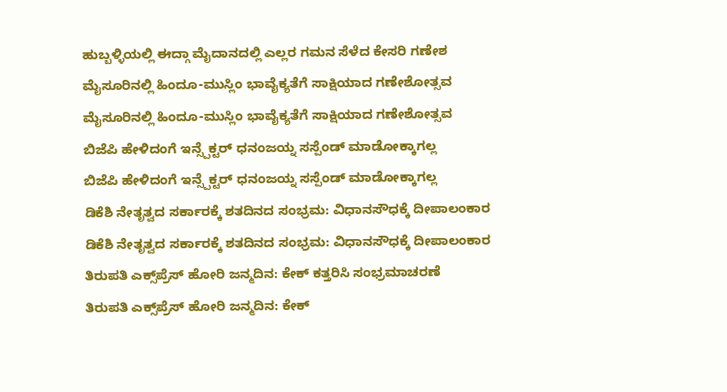ಹುಬ್ಬಳ್ಳಿಯಲ್ಲಿ ಈದ್ಗಾ ಮೈದಾನದಲ್ಲಿ ಎಲ್ಲರ ಗಮನ ಸೆಳೆದ ಕೇಸರಿ ಗಣೇಶ
ಮೈಸೂರಿನಲ್ಲಿ ಹಿಂದೂ-ಮುಸ್ಲಿಂ ಭಾವೈಕ್ಯತೆಗೆ ಸಾಕ್ಷಿಯಾದ ಗಣೇಶೋತ್ಸವ
ಮೈಸೂರಿನಲ್ಲಿ ಹಿಂದೂ-ಮುಸ್ಲಿಂ ಭಾವೈಕ್ಯತೆಗೆ ಸಾಕ್ಷಿಯಾದ ಗಣೇಶೋತ್ಸವ
ಬಿಜೆಪಿ ಹೇಳಿದಂಗೆ ಇನ್ಸ್ಪೆಕ್ಟರ್ ಧನಂಜಯ್ನ ಸಸ್ಪೆಂಡ್ ಮಾಡೋಕ್ಕಾಗಲ್ಲ
ಬಿಜೆಪಿ ಹೇಳಿದಂಗೆ ಇನ್ಸ್ಪೆಕ್ಟರ್ ಧನಂಜಯ್ನ ಸಸ್ಪೆಂಡ್ ಮಾಡೋಕ್ಕಾಗಲ್ಲ
ಡಿಕೆಶಿ ನೇತೃತ್ವದ ಸರ್ಕಾರಕ್ಕೆ ಶತದಿನದ ಸಂಭ್ರಮ: ವಿಧಾನಸೌಧಕ್ಕೆ ದೀಪಾಲಂಕಾರ
ಡಿಕೆಶಿ ನೇತೃತ್ವದ ಸರ್ಕಾರಕ್ಕೆ ಶತದಿನದ ಸಂಭ್ರಮ: ವಿಧಾನಸೌಧಕ್ಕೆ ದೀಪಾಲಂಕಾರ
ತಿರುಪತಿ ಎಕ್ಸ್‌ಪ್ರೆಸ್ ಹೋರಿ ಜನ್ಮದಿನ: ಕೇಕ್ ಕತ್ತರಿಸಿ ಸಂಭ್ರಮಾಚರಣೆ
ತಿರುಪತಿ ಎಕ್ಸ್‌ಪ್ರೆಸ್ ಹೋರಿ ಜನ್ಮದಿನ: ಕೇಕ್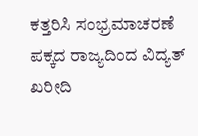ಕತ್ತರಿಸಿ ಸಂಭ್ರಮಾಚರಣೆ
ಪಕ್ಕದ ರಾಜ್ಯದಿಂದ ವಿದ್ಯತ್ ಖರೀದಿ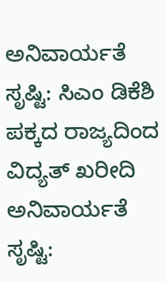ಅನಿವಾರ್ಯತೆ ಸೃಷ್ಟಿ: ಸಿಎಂ ಡಿಕೆಶಿ
ಪಕ್ಕದ ರಾಜ್ಯದಿಂದ ವಿದ್ಯತ್ ಖರೀದಿ ಅನಿವಾರ್ಯತೆ ಸೃಷ್ಟಿ: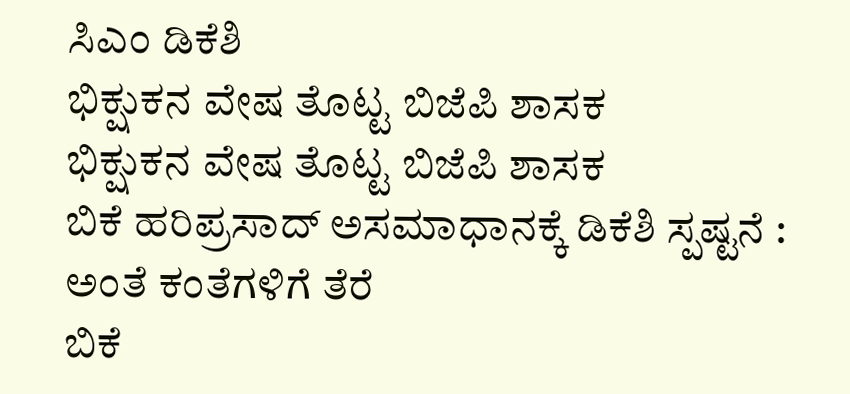ಸಿಎಂ ಡಿಕೆಶಿ
ಭಿಕ್ಷುಕನ ವೇಷ ತೊಟ್ಟ ಬಿಜೆಪಿ ಶಾಸಕ
ಭಿಕ್ಷುಕನ ವೇಷ ತೊಟ್ಟ ಬಿಜೆಪಿ ಶಾಸಕ
ಬಿಕೆ ಹರಿಪ್ರಸಾದ್ ಅಸಮಾಧಾನಕ್ಕೆ ಡಿಕೆಶಿ ಸ್ಪಷ್ಟನೆ : ಅಂತೆ ಕಂತೆಗಳಿಗೆ ತೆರೆ
ಬಿಕೆ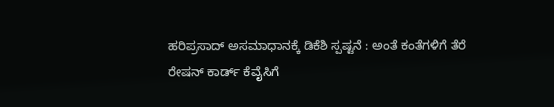ಹರಿಪ್ರಸಾದ್ ಅಸಮಾಧಾನಕ್ಕೆ ಡಿಕೆಶಿ ಸ್ಪಷ್ಟನೆ : ಅಂತೆ ಕಂತೆಗಳಿಗೆ ತೆರೆ
ರೇಷನ್ ಕಾರ್ಡ್ ಕೆವೈಸಿಗೆ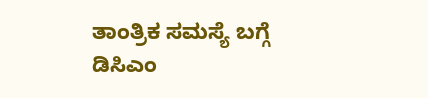ತಾಂತ್ರಿಕ ಸಮಸ್ಯೆ ಬಗ್ಗೆ ಡಿಸಿಎಂ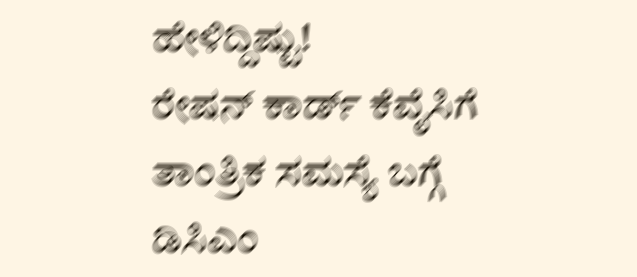ಹೇಳಿದ್ದಿಷ್ಟು!
ರೇಷನ್ ಕಾರ್ಡ್ ಕೆವೈಸಿಗೆ ತಾಂತ್ರಿಕ ಸಮಸ್ಯೆ ಬಗ್ಗೆ ಡಿಸಿಎಂ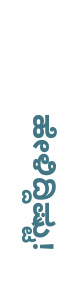ಹೇಳಿದ್ದಿಷ್ಟು!